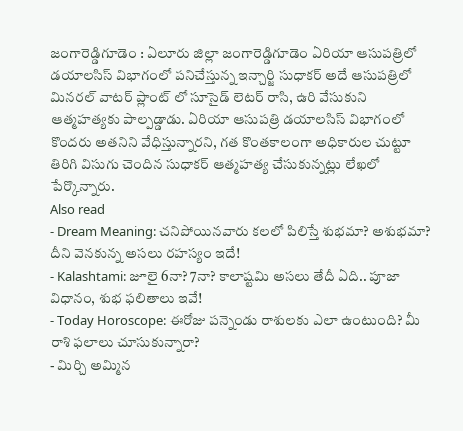జంగారెడ్డిగూడెం : ఏలూరు జిల్లా జంగారెడ్డిగూడెం ఏరియా ఆసుపత్రిలో డయాలసిస్ విభాగంలో పనిచేస్తున్న ఇన్చార్జి సుధాకర్ అదే ఆసుపత్రిలో మినరల్ వాటర్ ప్లాంట్ లో సూసైడ్ లెటర్ రాసి, ఉరి వేసుకుని ఆత్మహత్యకు పాల్పడ్డాడు. ఏరియా ఆసుపత్రి డయాలసిస్ విభాగంలో కొందరు అతనిని వేధిస్తున్నారని, గత కొంతకాలంగా అధికారుల చుట్టూ తిరిగి విసుగు చెందిన సుధాకర్ ఆత్మహత్య చేసుకున్నట్లు లేఖలో పేర్కొన్నారు.
Also read
- Dream Meaning: చనిపోయినవారు కలలో పిలిస్తే శుభమా? అశుభమా? దీని వెనకున్న అసలు రహస్యం ఇదే!
- Kalashtami: జూలై 6నా? 7నా? కాలాష్టమి అసలు తేదీ ఏది.. పూజా విధానం, శుభ ఫలితాలు ఇవే!
- Today Horoscope: ఈరోజు పన్నెండు రాశులకు ఎలా ఉంటుంది? మీ రాశి ఫలాలు చూసుకున్నారా?
- మిర్చి అమ్మిన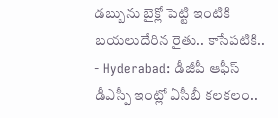డబ్బును బైక్లో పెట్టి ఇంటికి బయలుదేరిన రైతు.. కాసేపటికి..
- Hyderabad: డీజీపీ ఆఫీస్ డీఎస్పీ ఇంట్లో ఏసీబీ కలకలం..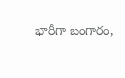భారీగా బంగారం,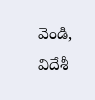వెండి, విదేశీ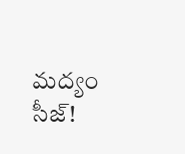మద్యం సీజ్!